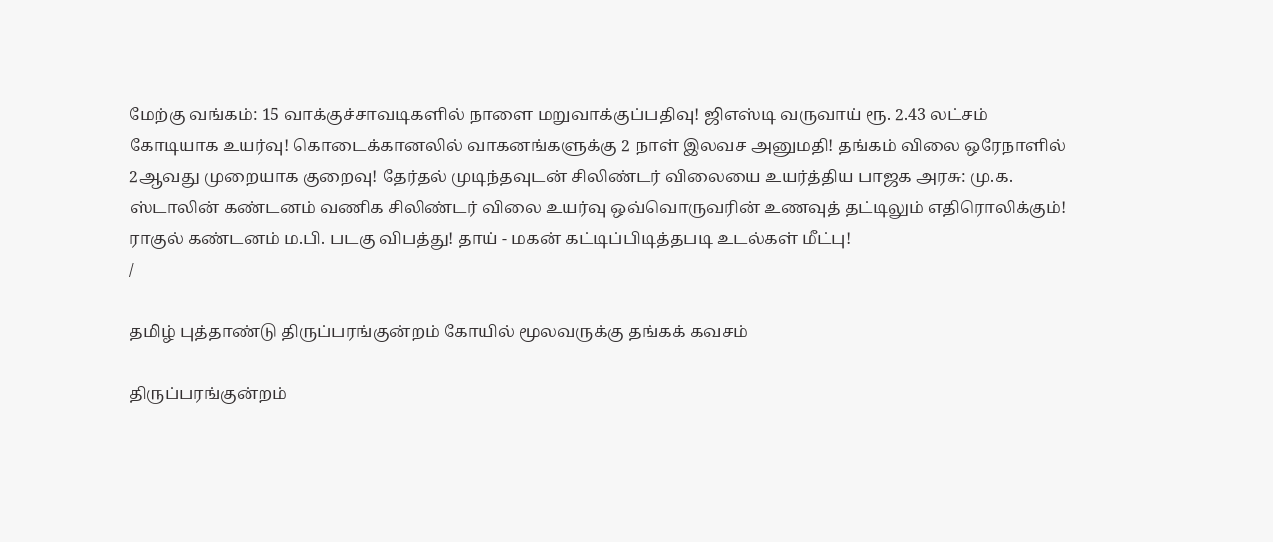மேற்கு வங்கம்: 15 வாக்குச்சாவடிகளில் நாளை மறுவாக்குப்பதிவு! ஜிஎஸ்டி வருவாய் ரூ. 2.43 லட்சம் கோடியாக உயர்வு! கொடைக்கானலில் வாகனங்களுக்கு 2 நாள் இலவச அனுமதி! தங்கம் விலை ஒரேநாளில் 2ஆவது முறையாக குறைவு! தேர்தல் முடிந்தவுடன் சிலிண்டர் விலையை உயர்த்திய பாஜக அரசு: மு.க. ஸ்டாலின் கண்டனம் வணிக சிலிண்டர் விலை உயர்வு ஒவ்வொருவரின் உணவுத் தட்டிலும் எதிரொலிக்கும்! ராகுல் கண்டனம் ம.பி. படகு விபத்து! தாய் - மகன் கட்டிப்பிடித்தபடி உடல்கள் மீட்பு!
/

தமிழ் புத்தாண்டு திருப்பரங்குன்றம் கோயில் மூலவருக்கு தங்கக் கவசம்

திருப்பரங்குன்றம்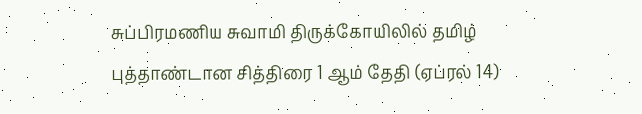சுப்பிரமணிய சுவாமி திருக்கோயிலில் தமிழ் புத்தாண்டான சித்திரை 1 ஆம் தேதி (ஏப்ரல் 14)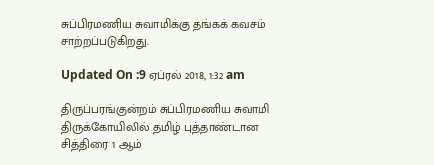சுப்பிரமணிய சுவாமிக்கு தங்கக் கவசம் சாற்றப்படுகிறது.

Updated On :9 ஏப்ரல் 2018, 1:32 am

திருப்பரங்குன்றம் சுப்பிரமணிய சுவாமி திருக்கோயிலில் தமிழ் புத்தாண்டான சித்திரை 1 ஆம்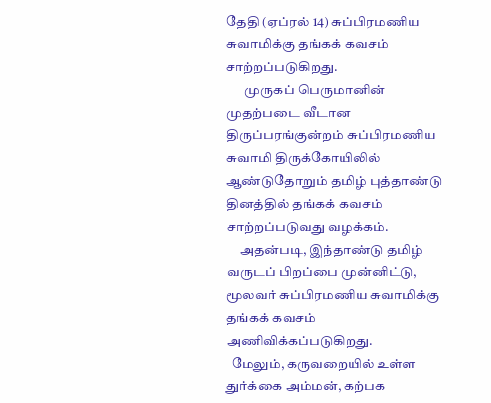தேதி (ஏப்ரல் 14) சுப்பிரமணிய சுவாமிக்கு தங்கக் கவசம் சாற்றப்படுகிறது.
       முருகப் பெருமானின் முதற்படை வீடான திருப்பரங்குன்றம் சுப்பிரமணிய சுவாமி திருக்கோயிலில் ஆண்டுதோறும் தமிழ் புத்தாண்டு தினத்தில் தங்கக் கவசம் சாற்றப்படுவது வழக்கம்.
     அதன்படி, இந்தாண்டு தமிழ் வருடப் பிறப்பை முன்னிட்டு, மூலவர் சுப்பிரமணிய சுவாமிக்கு தங்கக் கவசம் அணிவிக்கப்படுகிறது.
  மேலும், கருவறையில் உள்ள துர்க்கை அம்மன், கற்பக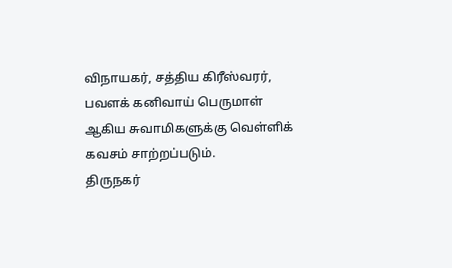விநாயகர், சத்திய கிரீஸ்வரர், பவளக் கனிவாய் பெருமாள் ஆகிய சுவாமிகளுக்கு வெள்ளிக் கவசம் சாற்றப்படும்.
திருநகர்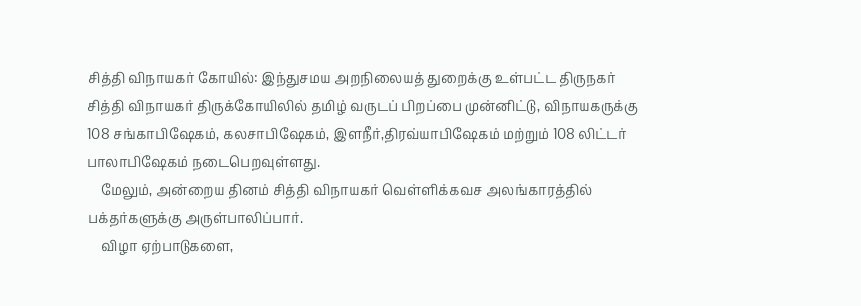சித்தி விநாயகர் கோயில்: இந்துசமய அறநிலையத் துறைக்கு உள்பட்ட திருநகர் சித்தி விநாயகர் திருக்கோயிலில் தமிழ் வருடப் பிறப்பை முன்னிட்டு, விநாயகருக்கு 108 சங்காபிஷேகம், கலசாபிஷேகம், இளநீர்,திரவ்யாபிஷேகம் மற்றும் 108 லிட்டர் பாலாபிஷேகம் நடைபெறவுள்ளது.
    மேலும், அன்றைய தினம் சித்தி விநாயகர் வெள்ளிக்கவச அலங்காரத்தில் பக்தர்களுக்கு அருள்பாலிப்பார்.
    விழா ஏற்பாடுகளை,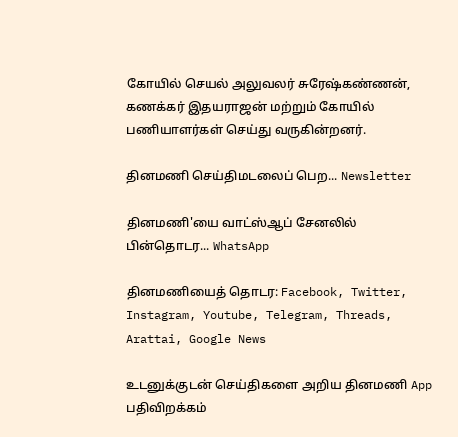கோயில் செயல் அலுவலர் சுரேஷ்கண்ணன், கணக்கர் இதயராஜன் மற்றும் கோயில் பணியாளர்கள் செய்து வருகின்றனர்.

தினமணி செய்திமடலைப் பெற... Newsletter

தினமணி'யை வாட்ஸ்ஆப் சேனலில் பின்தொடர... WhatsApp

தினமணியைத் தொடர: Facebook, Twitter, Instagram, Youtube, Telegram, Threads, Arattai, Google News

உடனுக்குடன் செய்திகளை அறிய தினமணி App பதிவிறக்கம்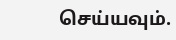செய்யவும்.